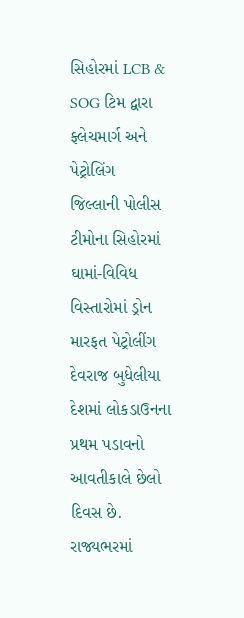સિહોરમાં LCB & SOG ટિમ દ્વારા ફ્લેચમાર્ગ અને પેટ્રોલિંગ
જિલ્લાની પોલીસ ટીમોના સિહોરમાં ઘામાં-વિવિધ વિસ્તારોમાં ડ્રોન મારફત પેટ્રોલીંગ
દેવરાજ બુધેલીયા
દેશમાં લોકડાઉનના પ્રથમ પડાવનો આવતીકાલે છેલો દિવસ છે. રાજ્યભરમાં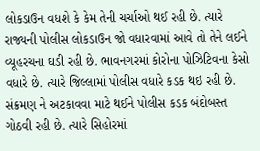લોકડાઉન વધશે કે કેમ તેની ચર્ચાઓ થઈ રહી છે. ત્યારે રાજ્યની પોલીસ લોકડાઉન જો વધારવામાં આવે તો તેને લઈને વ્યૂહરચના ઘડી રહી છે. ભાવનગરમાં કોરોના પોઝિટિવના કેસો વધારે છે. ત્યારે જિલ્લામાં પોલીસ વધારે કડક થઇ રહી છે. સંક્રમણ ને અટકાવવા માટે થઈને પોલીસ કડક બંદોબસ્ત ગોઠવી રહી છે. ત્યારે સિહોરમાં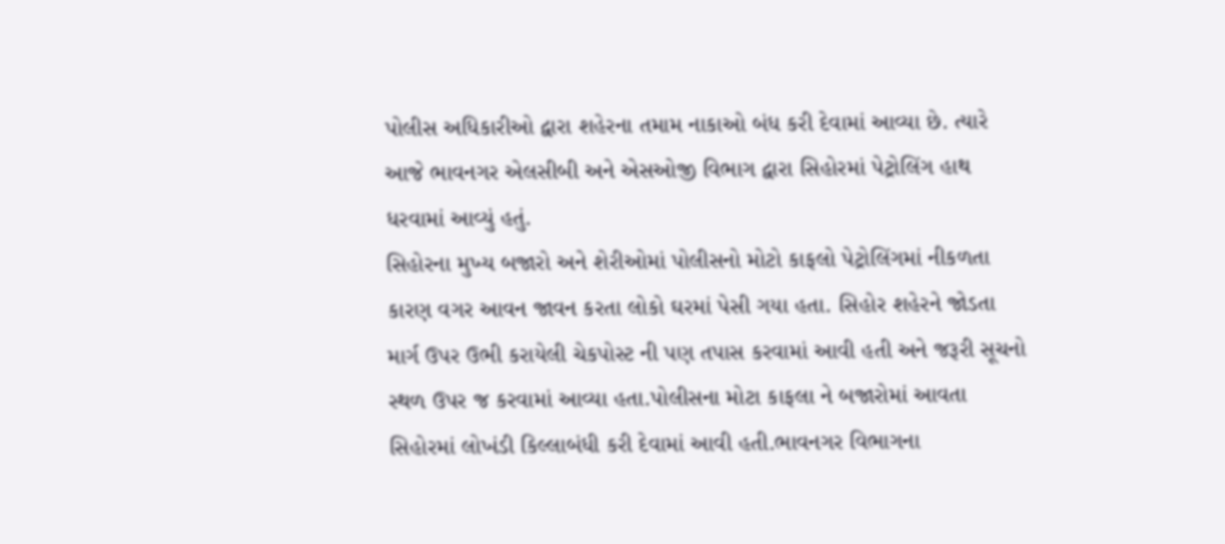પોલીસ અધિકારીઓ દ્વારા શહેરના તમામ નાકાઓ બંધ કરી દેવામાં આવ્યા છે. ત્યારે આજે ભાવનગર એલસીબી અને એસઓજી વિભાગ દ્વારા સિહોરમાં પેટ્રોલિંગ હાથ ધરવામાં આવ્યું હતું.
સિહોરના મુખ્ય બજારો અને શેરીઓમાં પોલીસનો મોટો કાફલો પેટ્રોલિંગમાં નીકળતા કારણ વગર આવન જાવન કરતા લોકો ઘરમાં પેસી ગયા હતા. સિહોર શહેરને જોડતા માર્ગ ઉપર ઉભી કરાયેલી ચેકપોસ્ટ ની પણ તપાસ કરવામાં આવી હતી અને જરૂરી સૂચનો સ્થળ ઉપર જ કરવામાં આવ્યા હતા.પોલીસના મોટા કાફલા ને બજારોમાં આવતા સિહોરમાં લોખંડી કિલ્લાબંધી કરી દેવામાં આવી હતી.ભાવનગર વિભાગના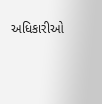અધિકારીઓ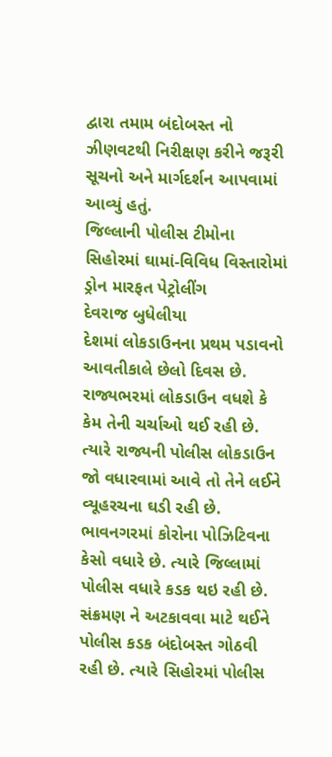દ્વારા તમામ બંદોબસ્ત નો ઝીણવટથી નિરીક્ષણ કરીને જરૂરી સૂચનો અને માર્ગદર્શન આપવામાં આવ્યું હતું.
જિલ્લાની પોલીસ ટીમોના સિહોરમાં ઘામાં-વિવિધ વિસ્તારોમાં ડ્રોન મારફત પેટ્રોલીંગ
દેવરાજ બુધેલીયા
દેશમાં લોકડાઉનના પ્રથમ પડાવનો આવતીકાલે છેલો દિવસ છે. રાજ્યભરમાં લોકડાઉન વધશે કે કેમ તેની ચર્ચાઓ થઈ રહી છે. ત્યારે રાજ્યની પોલીસ લોકડાઉન જો વધારવામાં આવે તો તેને લઈને વ્યૂહરચના ઘડી રહી છે. ભાવનગરમાં કોરોના પોઝિટિવના કેસો વધારે છે. ત્યારે જિલ્લામાં પોલીસ વધારે કડક થઇ રહી છે. સંક્રમણ ને અટકાવવા માટે થઈને પોલીસ કડક બંદોબસ્ત ગોઠવી રહી છે. ત્યારે સિહોરમાં પોલીસ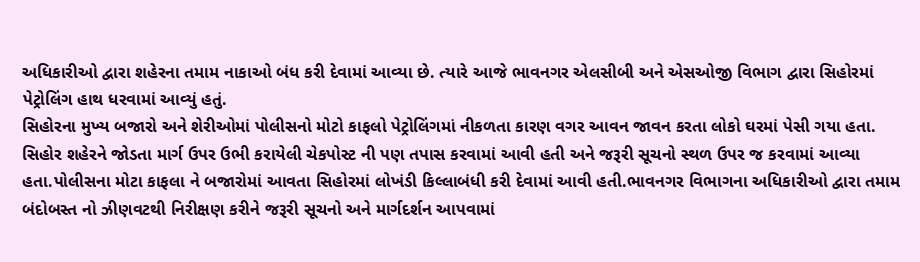અધિકારીઓ દ્વારા શહેરના તમામ નાકાઓ બંધ કરી દેવામાં આવ્યા છે. ત્યારે આજે ભાવનગર એલસીબી અને એસઓજી વિભાગ દ્વારા સિહોરમાં પેટ્રોલિંગ હાથ ધરવામાં આવ્યું હતું.
સિહોરના મુખ્ય બજારો અને શેરીઓમાં પોલીસનો મોટો કાફલો પેટ્રોલિંગમાં નીકળતા કારણ વગર આવન જાવન કરતા લોકો ઘરમાં પેસી ગયા હતા. સિહોર શહેરને જોડતા માર્ગ ઉપર ઉભી કરાયેલી ચેકપોસ્ટ ની પણ તપાસ કરવામાં આવી હતી અને જરૂરી સૂચનો સ્થળ ઉપર જ કરવામાં આવ્યા હતા.પોલીસના મોટા કાફલા ને બજારોમાં આવતા સિહોરમાં લોખંડી કિલ્લાબંધી કરી દેવામાં આવી હતી.ભાવનગર વિભાગના અધિકારીઓ દ્વારા તમામ બંદોબસ્ત નો ઝીણવટથી નિરીક્ષણ કરીને જરૂરી સૂચનો અને માર્ગદર્શન આપવામાં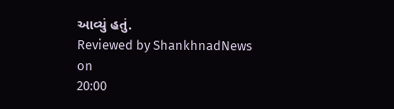આવ્યું હતું.
Reviewed by ShankhnadNews
on
20:00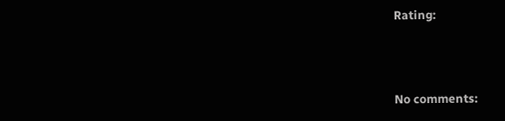Rating:



No comments: